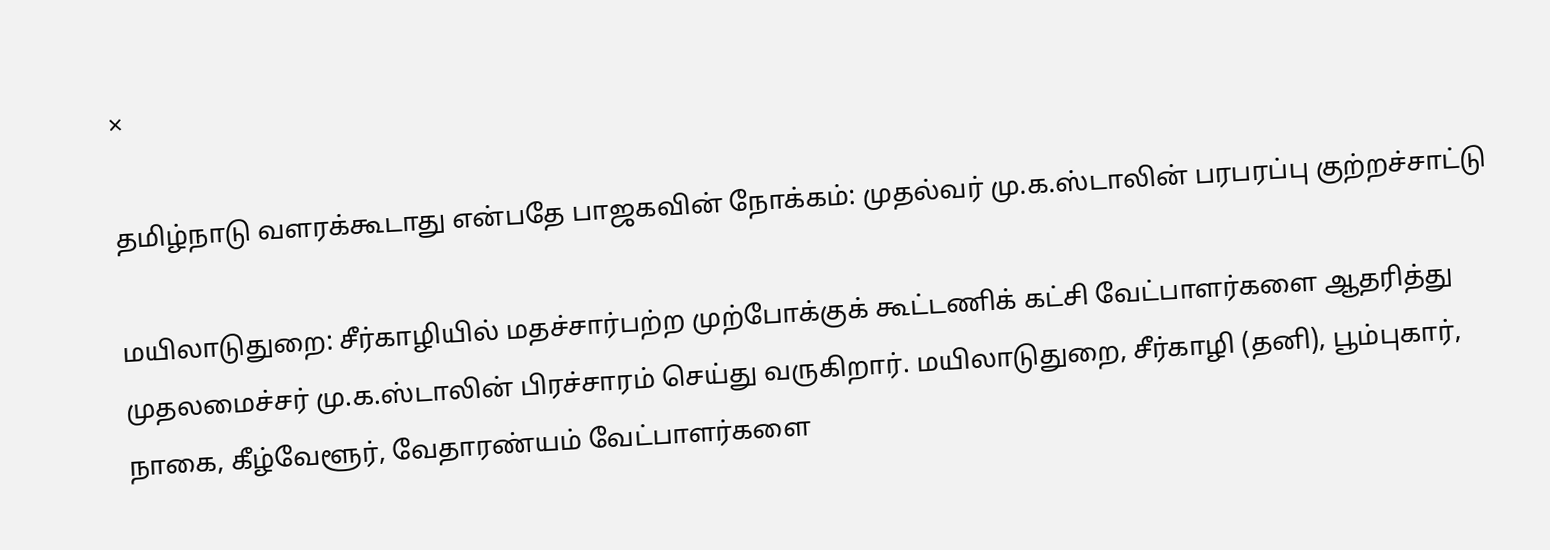×

தமிழ்நாடு வளரக்கூடாது என்பதே பாஜகவின் நோக்கம்: முதல்வர் மு.க.ஸ்டாலின் பரபரப்பு குற்றச்சாட்டு

மயிலாடுதுறை: சீர்காழியில் மதச்சார்பற்ற முற்போக்குக் கூட்டணிக் கட்சி வேட்பாளர்களை ஆதரித்து முதலமைச்சர் மு.க.ஸ்டாலின் பிரச்சாரம் செய்து வருகிறார். மயிலாடுதுறை, சீர்காழி (தனி), பூம்புகார், நாகை, கீழ்வேளூர், வேதாரண்யம் வேட்பாளர்களை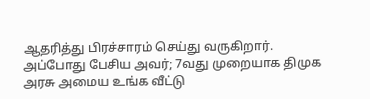ஆதரித்து பிரச்சாரம் செய்து வருகிறார். அப்போது பேசிய அவர்; 7வது முறையாக திமுக அரசு அமைய உங்க வீட்டு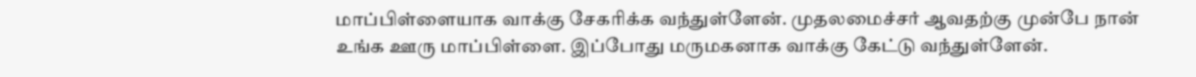மாப்பிள்ளையாக வாக்கு சேகரிக்க வந்துள்ளேன். முதலமைச்சர் ஆவதற்கு முன்பே நான் உங்க ஊரு மாப்பிள்ளை. இப்போது மருமகனாக வாக்கு கேட்டு வந்துள்ளேன்.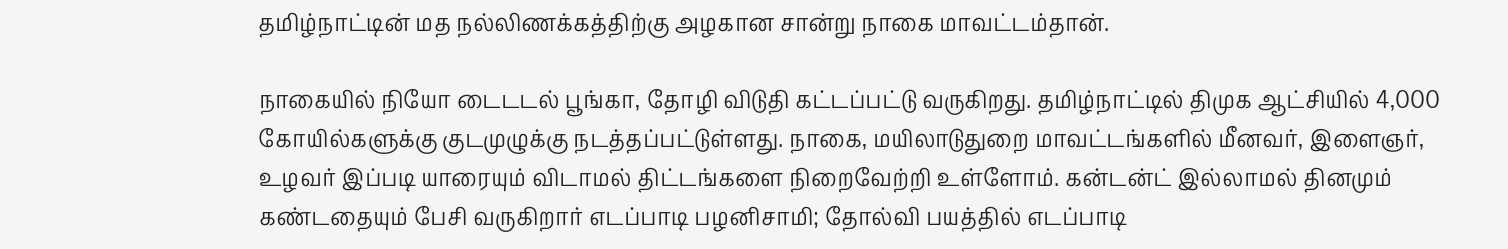தமிழ்நாட்டின் மத நல்லிணக்கத்திற்கு அழகான சான்று நாகை மாவட்டம்தான்.

நாகையில் நியோ டைடடல் பூங்கா, தோழி விடுதி கட்டப்பட்டு வருகிறது. தமிழ்நாட்டில் திமுக ஆட்சியில் 4,000 கோயில்களுக்கு குடமுழுக்கு நடத்தப்பட்டுள்ளது. நாகை, மயிலாடுதுறை மாவட்டங்களில் மீனவர், இளைஞர், உழவர் இப்படி யாரையும் விடாமல் திட்டங்களை நிறைவேற்றி உள்ளோம். கன்டன்ட் இல்லாமல் தினமும் கண்டதையும் பேசி வருகிறார் எடப்பாடி பழனிசாமி; தோல்வி பயத்தில் எடப்பாடி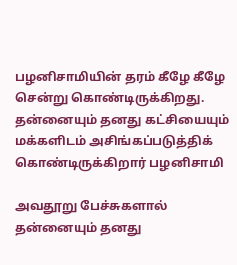பழனிசாமியின் தரம் கீழே கீழே சென்று கொண்டிருக்கிறது. தன்னையும் தனது கட்சியையும் மக்களிடம் அசிங்கப்படுத்திக் கொண்டிருக்கிறார் பழனிசாமி

அவதூறு பேச்சுகளால் தன்னையும் தனது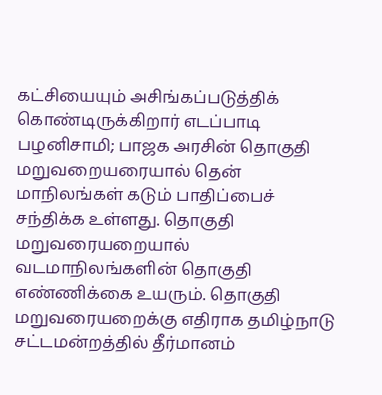கட்சியையும் அசிங்கப்படுத்திக் கொண்டிருக்கிறார் எடப்பாடி பழனிசாமி; பாஜக அரசின் தொகுதி மறுவறையரையால் தென் மாநிலங்கள் கடும் பாதிப்பைச் சந்திக்க உள்ளது. தொகுதி மறுவரையறையால் வடமாநிலங்களின் தொகுதி எண்ணிக்கை உயரும். தொகுதி மறுவரையறைக்கு எதிராக தமிழ்நாடு சட்டமன்றத்தில் தீர்மானம்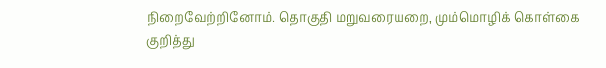நிறைவேற்றினோம். தொகுதி மறுவரையறை, மும்மொழிக் கொள்கை குறித்து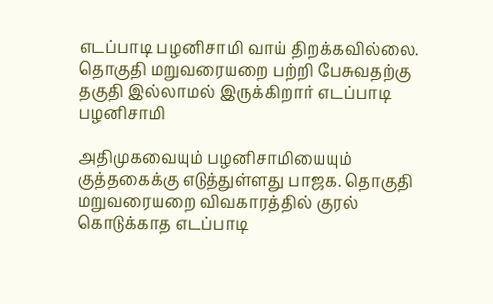எடப்பாடி பழனிசாமி வாய் திறக்கவில்லை. தொகுதி மறுவரையறை பற்றி பேசுவதற்கு தகுதி இல்லாமல் இருக்கிறார் எடப்பாடி பழனிசாமி

அதிமுகவையும் பழனிசாமியையும் குத்தகைக்கு எடுத்துள்ளது பாஜக. தொகுதி மறுவரையறை விவகாரத்தில் குரல் கொடுக்காத எடப்பாடி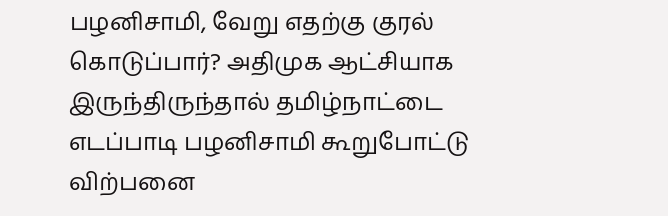பழனிசாமி, வேறு எதற்கு குரல் கொடுப்பார்? அதிமுக ஆட்சியாக இருந்திருந்தால் தமிழ்நாட்டை எடப்பாடி பழனிசாமி கூறுபோட்டு விற்பனை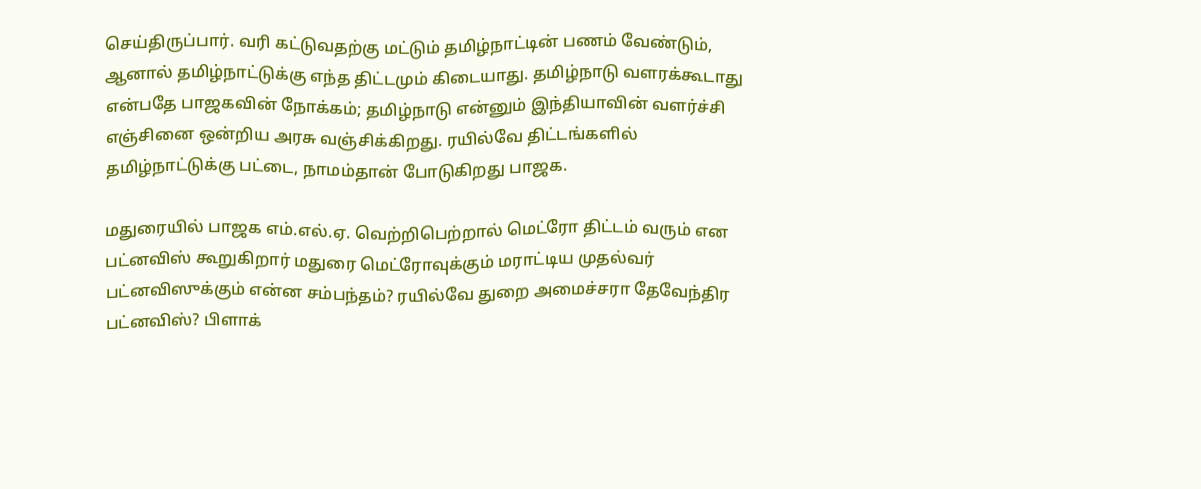செய்திருப்பார். வரி கட்டுவதற்கு மட்டும் தமிழ்நாட்டின் பணம் வேண்டும், ஆனால் தமிழ்நாட்டுக்கு எந்த திட்டமும் கிடையாது. தமிழ்நாடு வளரக்கூடாது என்பதே பாஜகவின் நோக்கம்; தமிழ்நாடு என்னும் இந்தியாவின் வளர்ச்சி எஞ்சினை ஒன்றிய அரசு வஞ்சிக்கிறது. ரயில்வே திட்டங்களில் தமிழ்நாட்டுக்கு பட்டை, நாமம்தான் போடுகிறது பாஜக.

மதுரையில் பாஜக எம்.எல்.ஏ. வெற்றிபெற்றால் மெட்ரோ திட்டம் வரும் என பட்னவிஸ் கூறுகிறார் மதுரை மெட்ரோவுக்கும் மராட்டிய முதல்வர் பட்னவிஸுக்கும் என்ன சம்பந்தம்? ரயில்வே துறை அமைச்சரா தேவேந்திர பட்னவிஸ்? பிளாக்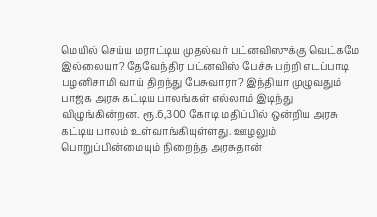மெயில் செய்ய மராட்டிய முதல்வர் பட்னவிஸுக்கு வெட்கமே இல்லையா? தேவேந்திர பட்னவிஸ் பேச்சு பற்றி எடப்பாடி பழனிசாமி வாய் திறந்து பேசுவாரா? இந்தியா முழுவதும் பாஜக அரசு கட்டிய பாலங்கள் எல்லாம் இடிந்து விழுங்கின்றன. ரூ.6,300 கோடி மதிப்பில் ஒன்றிய அரசு கட்டிய பாலம் உள்வாங்கியுள்ளது. ஊழலும் பொறுப்பின்மையும் நிறைந்த அரசுதான்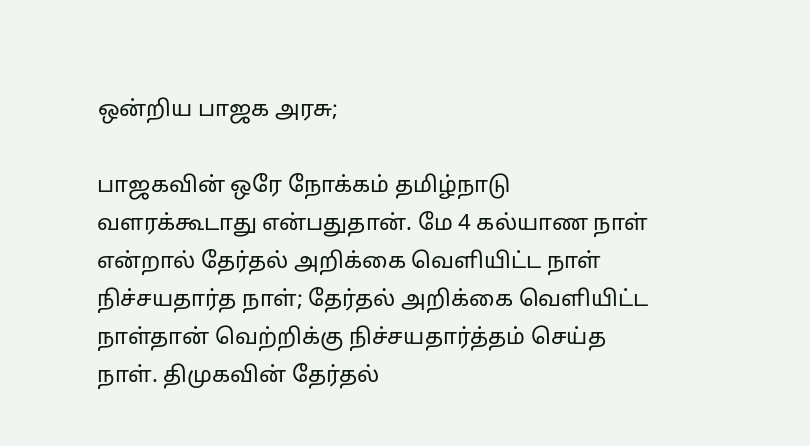ஒன்றிய பாஜக அரசு;

பாஜகவின் ஒரே நோக்கம் தமிழ்நாடு வளரக்கூடாது என்பதுதான். மே 4 கல்யாண நாள் என்றால் தேர்தல் அறிக்கை வெளியிட்ட நாள் நிச்சயதார்த நாள்; தேர்தல் அறிக்கை வெளியிட்ட நாள்தான் வெற்றிக்கு நிச்சயதார்த்தம் செய்த நாள். திமுகவின் தேர்தல்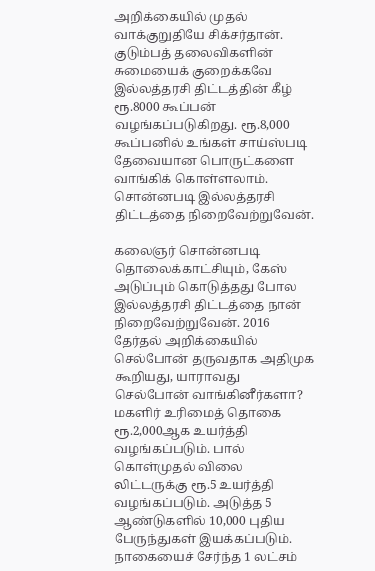அறிக்கையில் முதல் வாக்குறுதியே சிக்சர்தான். குடும்பத் தலைவிகளின் சுமையைக் குறைக்கவே இல்லத்தரசி திட்டத்தின் கீழ் ரூ.8000 கூப்பன் வழங்கப்படுகிறது. ரூ.8,000 கூப்பனில் உங்கள் சாய்ஸ்படி தேவையான பொருட்களை வாங்கிக் கொள்ளலாம். சொன்னபடி இல்லத்தரசி திட்டத்தை நிறைவேற்றுவேன்.

கலைஞர் சொன்னபடி தொலைக்காட்சியும், கேஸ் அடுப்பும் கொடுத்தது போல இல்லத்தரசி திட்டத்தை நான் நிறைவேற்றுவேன். 2016 தேர்தல் அறிக்கையில் செல்போன் தருவதாக அதிமுக கூறியது, யாராவது செல்போன் வாங்கினீர்களா? மகளிர் உரிமைத் தொகை ரூ.2,000ஆக உயர்த்தி வழங்கப்படும். பால் கொள்முதல் விலை லிட்டருக்கு ரூ.5 உயர்த்தி வழங்கப்படும். அடுத்த 5 ஆண்டுகளில் 10,000 புதிய பேருந்துகள் இயக்கப்படும். நாகையைச் சேர்ந்த 1 லட்சம்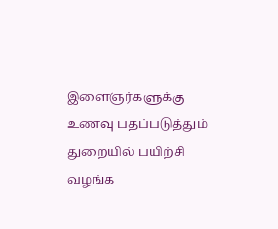இளைஞர்களுக்கு உணவு பதப்படுத்தும் துறையில் பயிற்சி வழங்க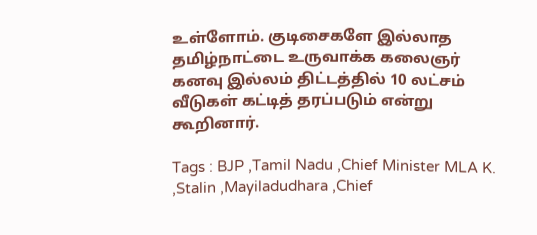உள்ளோம். குடிசைகளே இல்லாத தமிழ்நாட்டை உருவாக்க கலைஞர் கனவு இல்லம் திட்டத்தில் 10 லட்சம் வீடுகள் கட்டித் தரப்படும் என்று கூறினார்.

Tags : BJP ,Tamil Nadu ,Chief Minister MLA K. ,Stalin ,Mayiladudhara ,Chief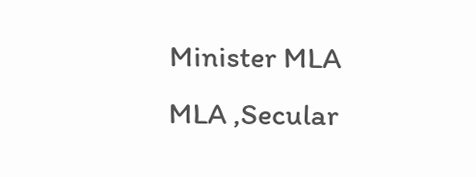Minister MLA MLA ,Secular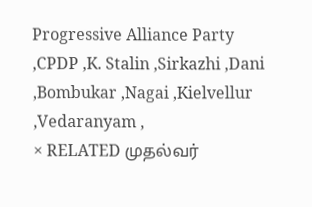Progressive Alliance Party ,CPDP ,K. Stalin ,Sirkazhi ,Dani ,Bombukar ,Nagai ,Kielvellur ,Vedaranyam ,
× RELATED முதல்வர்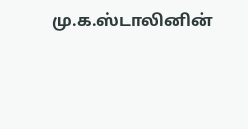மு.க.ஸ்டாலினின்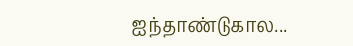ஐந்தாண்டுகால...